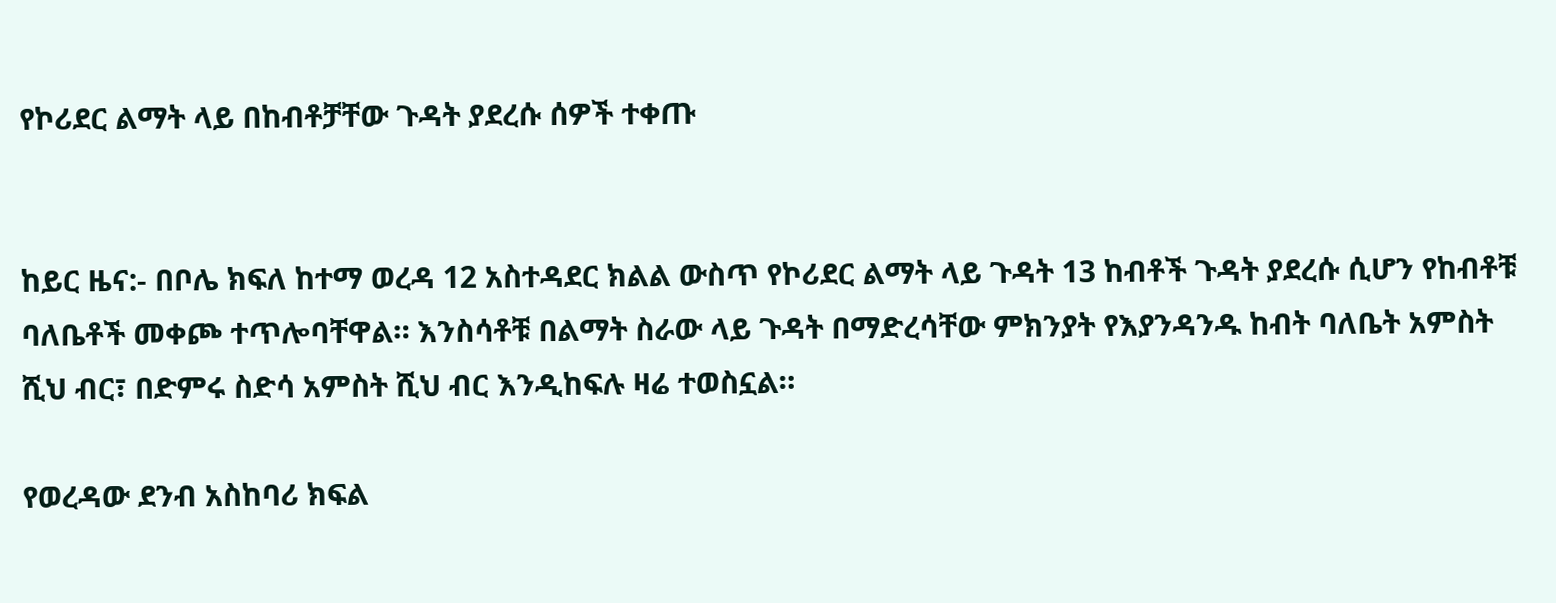የኮሪደር ልማት ላይ በከብቶቻቸው ጉዳት ያደረሱ ሰዎች ተቀጡ


ከይር ዜና:- በቦሌ ክፍለ ከተማ ወረዳ 12 አስተዳደር ክልል ውስጥ የኮሪደር ልማት ላይ ጉዳት 13 ከብቶች ጉዳት ያደረሱ ሲሆን የከብቶቹ ባለቤቶች መቀጮ ተጥሎባቸዋል። እንስሳቶቹ በልማት ስራው ላይ ጉዳት በማድረሳቸው ምክንያት የእያንዳንዱ ከብት ባለቤት አምስት ሺህ ብር፣ በድምሩ ስድሳ አምስት ሺህ ብር እንዲከፍሉ ዛሬ ተወስኗል።

የወረዳው ደንብ አስከባሪ ክፍል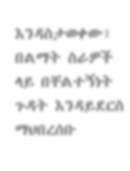እንዳስታወቀው፣ በልማት ስራዎች ላይ በቸልተኝነት ጉዳት እንዳይደርስ ማህበረሰቡ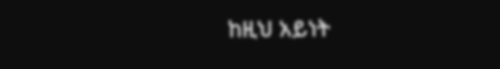ከዚህ አይነት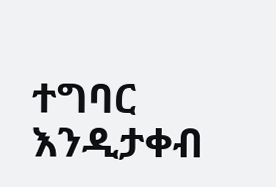ተግባር እንዲታቀብ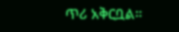ጥሪ አቅርቧል።